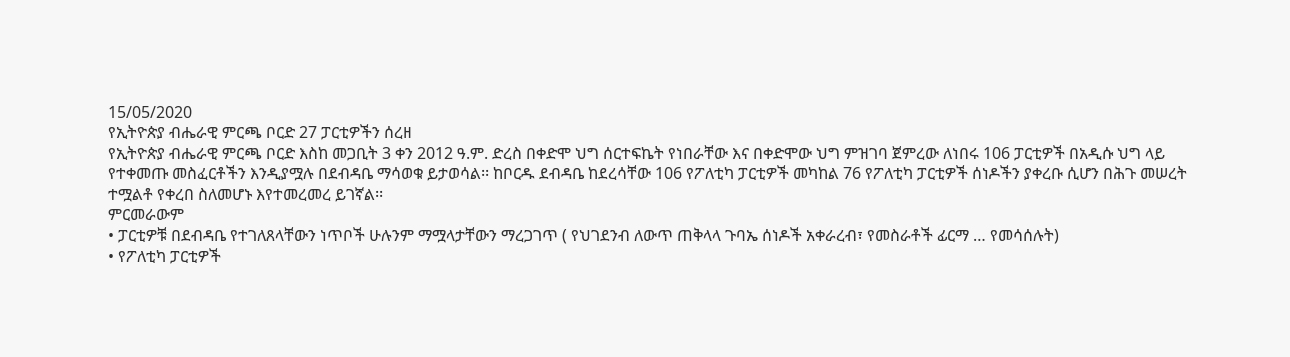15/05/2020
የኢትዮጵያ ብሔራዊ ምርጫ ቦርድ 27 ፓርቲዎችን ሰረዘ
የኢትዮጵያ ብሔራዊ ምርጫ ቦርድ እስከ መጋቢት 3 ቀን 2012 ዓ.ም. ድረስ በቀድሞ ህግ ሰርተፍኬት የነበራቸው እና በቀድሞው ህግ ምዝገባ ጀምረው ለነበሩ 106 ፓርቲዎች በአዲሱ ህግ ላይ የተቀመጡ መስፈርቶችን እንዲያሟሉ በደብዳቤ ማሳወቁ ይታወሳል፡፡ ከቦርዱ ደብዳቤ ከደረሳቸው 106 የፖለቲካ ፓርቲዎች መካከል 76 የፖለቲካ ፓርቲዎች ሰነዶችን ያቀረቡ ሲሆን በሕጉ መሠረት ተሟልቶ የቀረበ ስለመሆኑ እየተመረመረ ይገኛል፡፡
ምርመራውም
• ፓርቲዎቹ በደብዳቤ የተገለጸላቸውን ነጥቦች ሁሉንም ማሟላታቸውን ማረጋገጥ ( የህገደንብ ለውጥ ጠቅላላ ጉባኤ ሰነዶች አቀራረብ፣ የመስራቶች ፊርማ … የመሳሰሉት)
• የፖለቲካ ፓርቲዎች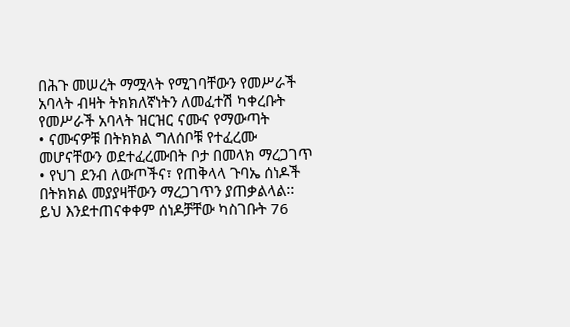በሕጉ መሠረት ማሟላት የሚገባቸውን የመሥራች አባላት ብዛት ትክክለኛነትን ለመፈተሽ ካቀረቡት የመሥራች አባላት ዝርዝር ናሙና የማውጣት
• ናሙናዎቹ በትክክል ግለሰቦቹ የተፈረሙ መሆናቸውን ወደተፈረሙበት ቦታ በመላክ ማረጋገጥ
• የህገ ደንብ ለውጦችና፣ የጠቅላላ ጉባኤ ሰነዶች በትክክል መያያዛቸውን ማረጋገጥን ያጠቃልላል፡፡
ይህ እንደተጠናቀቀም ሰነዶቻቸው ካስገቡት 76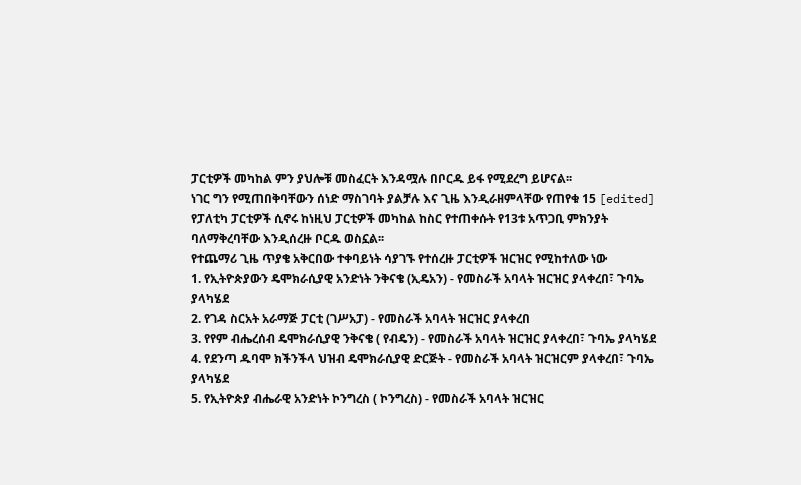ፓርቲዎች መካከል ምን ያህሎቹ መስፈርት እንዳሟሉ በቦርዱ ይፋ የሚደረግ ይሆናል፡፡
ነገር ግን የሚጠበቅባቸውን ሰነድ ማስገባት ያልቻሉ እና ጊዜ እንዲራዘምላቸው የጠየቁ 15 [edited] የፓለቲካ ፓርቲዎች ሲኖሩ ከነዚህ ፓርቲዎች መካከል ከስር የተጠቀሱት የ13ቱ አጥጋቢ ምክንያት ባለማቅረባቸው እንዲሰረዙ ቦርዱ ወስኗል፡፡
የተጨማሪ ጊዜ ጥያቄ አቅርበው ተቀባይነት ሳያገኙ የተሰረዙ ፓርቲዎች ዝርዝር የሚከተለው ነው
1. የኢትዮጵያውን ዴሞክራሲያዊ አንድነት ንቅናቄ (ኢዴአን) - የመስራች አባላት ዝርዝር ያላቀረበ፣ ጉባኤ ያላካሄደ
2. የገዳ ስርአት አራማጅ ፓርቲ (ገሥአፓ) - የመስራች አባላት ዝርዝር ያላቀረበ
3. የየም ብሔረሰብ ዴሞክራሲያዊ ንቅናቄ ( የብዴን) - የመስራች አባላት ዝርዝር ያላቀረበ፣ ጉባኤ ያላካሄደ
4. የደንጣ ዱባሞ ክችንችላ ህዝብ ዴሞክራሲያዊ ድርጅት - የመስራች አባላት ዝርዝርም ያላቀረበ፣ ጉባኤ ያላካሄደ
5. የኢትዮጵያ ብሔራዊ አንድነት ኮንግረስ ( ኮንግረስ) - የመስራች አባላት ዝርዝር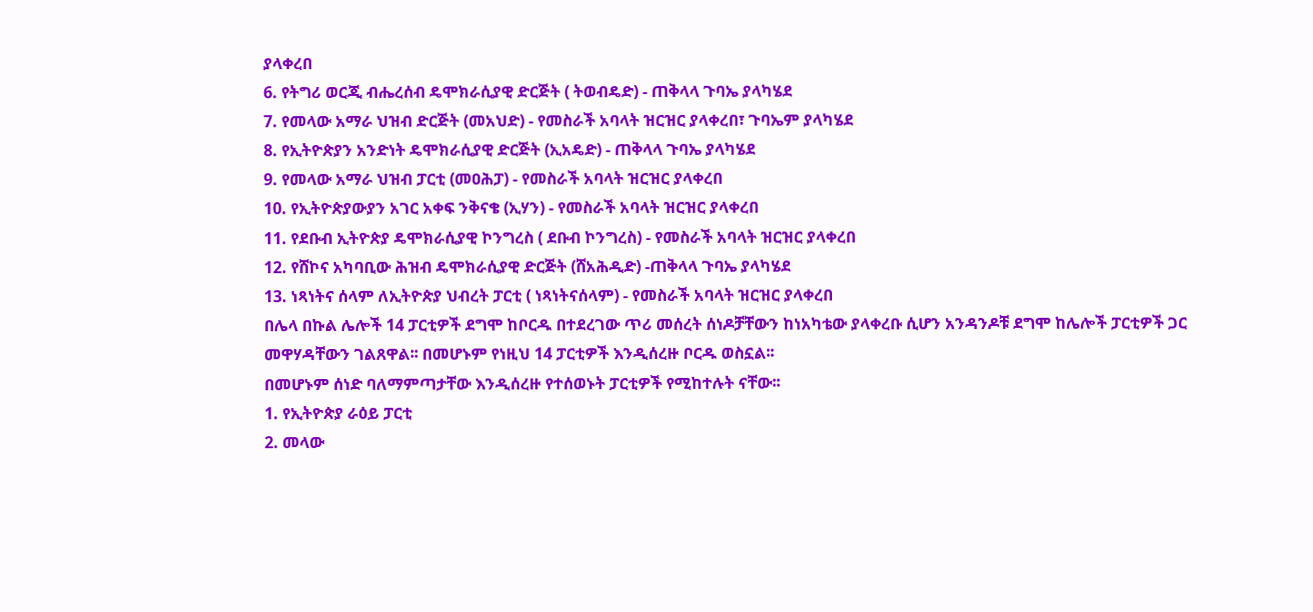ያላቀረበ
6. የትግሪ ወርጂ ብሔረሰብ ዴሞክራሲያዊ ድርጅት ( ትወብዴድ) - ጠቅላላ ጉባኤ ያላካሄደ
7. የመላው አማራ ህዝብ ድርጅት (መአህድ) - የመስራች አባላት ዝርዝር ያላቀረበ፣ ጉባኤም ያላካሄደ
8. የኢትዮጵያን አንድነት ዴሞክራሲያዊ ድርጅት (ኢአዴድ) - ጠቅላላ ጉባኤ ያላካሄደ
9. የመላው አማራ ህዝብ ፓርቲ (መዐሕፓ) - የመስራች አባላት ዝርዝር ያላቀረበ
10. የኢትዮጵያውያን አገር አቀፍ ንቅናቄ (ኢሃን) - የመስራች አባላት ዝርዝር ያላቀረበ
11. የደቡብ ኢትዮጵያ ዴሞክራሲያዊ ኮንግረስ ( ደቡብ ኮንግረስ) - የመስራች አባላት ዝርዝር ያላቀረበ
12. የሸኮና አካባቢው ሕዝብ ዴሞክራሲያዊ ድርጅት (ሸአሕዲድ) -ጠቅላላ ጉባኤ ያላካሄደ
13. ነጻነትና ሰላም ለኢትዮጵያ ህብረት ፓርቲ ( ነጻነትናሰላም) - የመስራች አባላት ዝርዝር ያላቀረበ
በሌላ በኩል ሌሎች 14 ፓርቲዎች ደግሞ ከቦርዱ በተደረገው ጥሪ መሰረት ሰነዶቻቸውን ከነአካቴው ያላቀረቡ ሲሆን አንዳንዶቹ ደግሞ ከሌሎች ፓርቲዎች ጋር መዋሃዳቸውን ገልጸዋል፡፡ በመሆኑም የነዚህ 14 ፓርቲዎች እንዲሰረዙ ቦርዱ ወስኗል፡፡
በመሆኑም ሰነድ ባለማምጣታቸው እንዲሰረዙ የተሰወኑት ፓርቲዎች የሚከተሉት ናቸው፡፡
1. የኢትዮጵያ ራዕይ ፓርቲ
2. መላው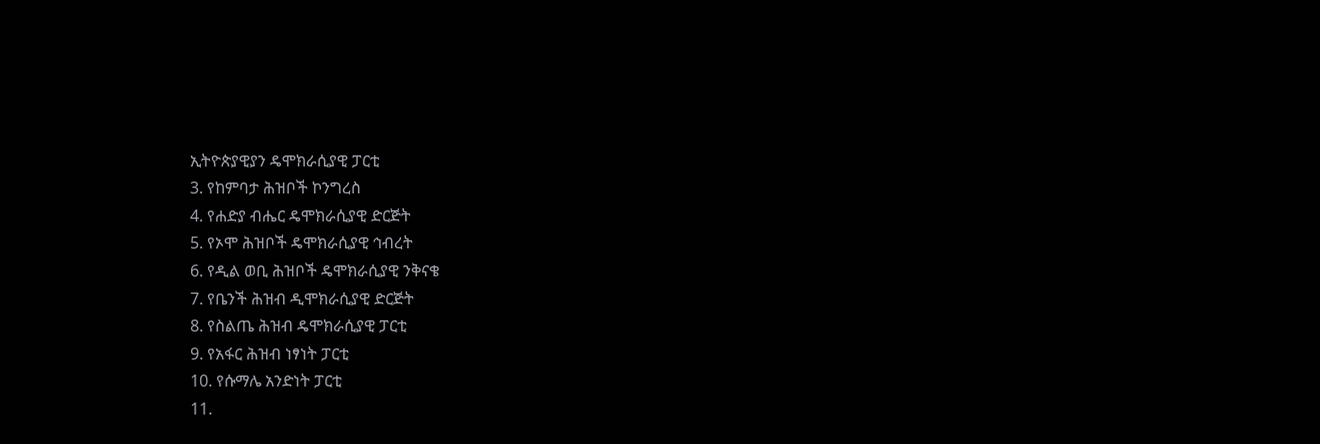ኢትዮጵያዊያን ዴሞክራሲያዊ ፓርቲ
3. የከምባታ ሕዝቦች ኮንግረስ
4. የሐድያ ብሔር ዴሞክራሲያዊ ድርጅት
5. የኦሞ ሕዝቦች ዴሞክራሲያዊ ኅብረት
6. የዲል ወቢ ሕዝቦች ዴሞክራሲያዊ ንቅናቄ
7. የቤንች ሕዝብ ዲሞክራሲያዊ ድርጅት
8. የስልጤ ሕዝብ ዴሞክራሲያዊ ፓርቲ
9. የአፋር ሕዝብ ነፃነት ፓርቲ
10. የሱማሌ አንድነት ፓርቲ
11.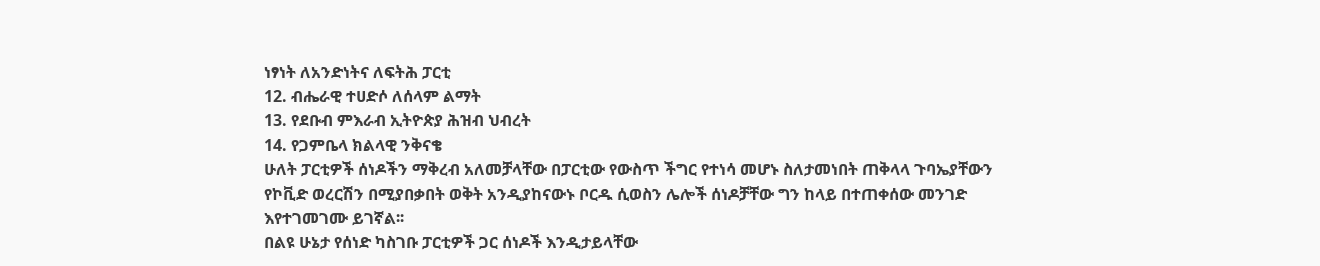ነፃነት ለአንድነትና ለፍትሕ ፓርቲ
12. ብሔራዊ ተሀድሶ ለሰላም ልማት
13. የደቡብ ምእራብ ኢትዮጵያ ሕዝብ ህብረት
14. የጋምቤላ ክልላዊ ንቅናቄ
ሁለት ፓርቲዎች ሰነዶችን ማቅረብ አለመቻላቸው በፓርቲው የውስጥ ችግር የተነሳ መሆኑ ስለታመነበት ጠቅላላ ጉባኤያቸውን የኮቪድ ወረርሽን በሚያበቃበት ወቅት አንዲያከናውኑ ቦርዱ ሲወስን ሌሎች ሰነዶቻቸው ግን ከላይ በተጠቀሰው መንገድ እየተገመገሙ ይገኛል፡፡
በልዩ ሁኔታ የሰነድ ካስገቡ ፓርቲዎች ጋር ሰነዶች እንዲታይላቸው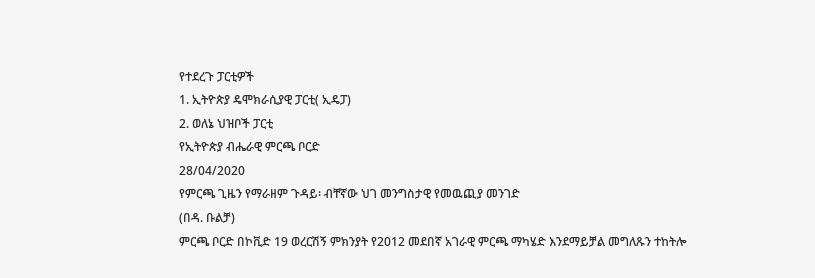የተደረጉ ፓርቲዎች
1. ኢትዮጵያ ዴሞክራሲያዊ ፓርቲ( ኢዴፓ)
2. ወለኔ ህዝቦች ፓርቲ
የኢትዮጵያ ብሔራዊ ምርጫ ቦርድ
28/04/2020
የምርጫ ጊዜን የማራዘም ጉዳይ፡ ብቸኛው ህገ መንግስታዊ የመዉጪያ መንገድ
(በዳ. ቡልቻ)
ምርጫ ቦርድ በኮቪድ 19 ወረርሽኝ ምክንያት የ2012 መደበኛ አገራዊ ምርጫ ማካሄድ እንደማይቻል መግለጹን ተከትሎ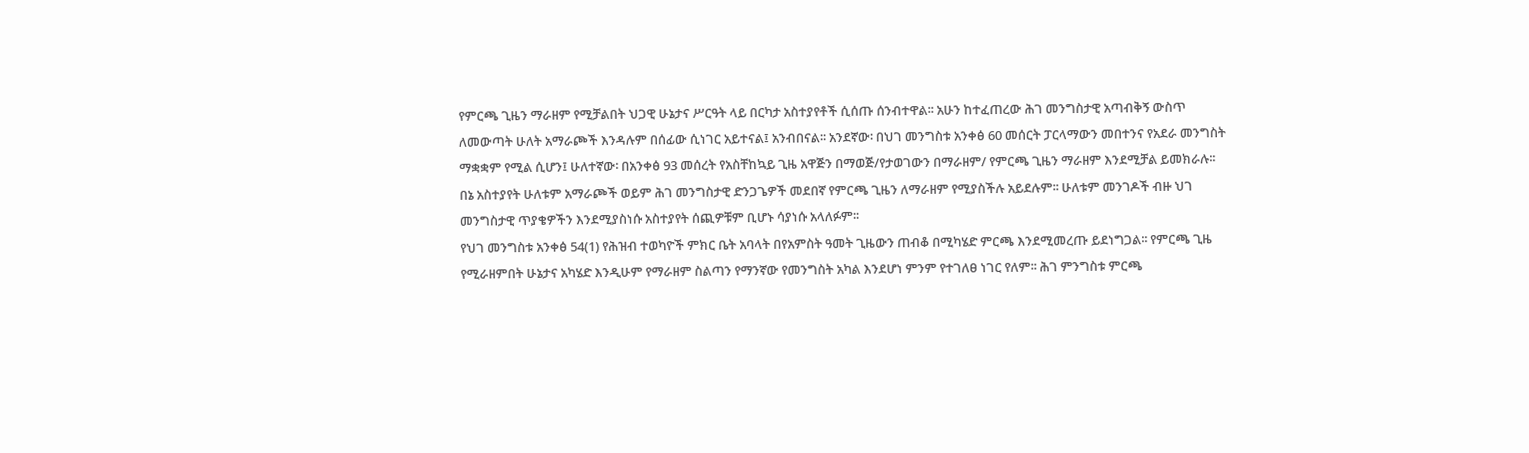የምርጫ ጊዜን ማራዘም የሚቻልበት ህጋዊ ሁኔታና ሥርዓት ላይ በርካታ አስተያየቶች ሲሰጡ ሰንብተዋል፡፡ አሁን ከተፈጠረው ሕገ መንግስታዊ አጣብቅኝ ውስጥ ለመውጣት ሁለት አማራጮች እንዳሉም በሰፊው ሲነገር አይተናል፤ አንብበናል፡፡ አንደኛው፡ በህገ መንግስቱ አንቀፅ 60 መሰርት ፓርላማውን መበተንና የአደራ መንግስት ማቋቋም የሚል ሲሆን፤ ሁለተኛው፡ በአንቀፅ 93 መሰረት የአስቸከኳይ ጊዜ አዋጅን በማወጅ/የታወገውን በማራዘም/ የምርጫ ጊዜን ማራዘም እንደሚቻል ይመክራሉ፡፡ በኔ አስተያየት ሁለቱም አማራጮች ወይም ሕገ መንግስታዊ ድንጋጌዎች መደበኛ የምርጫ ጊዜን ለማራዘም የሚያስችሉ አይደሉም፡፡ ሁለቱም መንገዶች ብዙ ህገ መንግስታዊ ጥያቄዎችን እንደሚያስነሱ አስተያየት ሰጪዎቹም ቢሆኑ ሳያነሱ አላለፉም፡፡
የህገ መንግስቱ አንቀፅ 54(1) የሕዝብ ተወካዮች ምክር ቤት አባላት በየአምስት ዓመት ጊዜውን ጠብቆ በሚካሄድ ምርጫ እንደሚመረጡ ይደነግጋል፡፡ የምርጫ ጊዜ የሚራዘምበት ሁኔታና አካሄድ እንዲሁም የማራዘም ስልጣን የማንኛው የመንግስት አካል እንደሆነ ምንም የተገለፀ ነገር የለም፡፡ ሕገ ምንግስቱ ምርጫ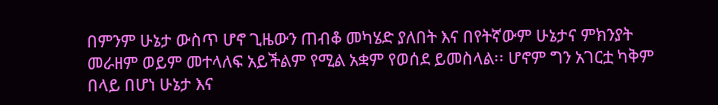በምንም ሁኔታ ውስጥ ሆኖ ጊዜውን ጠብቆ መካሄድ ያለበት እና በየትኛውም ሁኔታና ምክንያት መራዘም ወይም መተላለፍ አይችልም የሚል አቋም የወሰደ ይመስላል፡፡ ሆኖም ግን አገርቷ ካቅም በላይ በሆነ ሁኔታ እና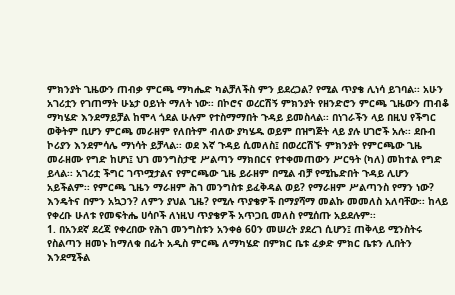ምክንያት ጊዜውን ጠብቃ ምርጫ ማካሔድ ካልቻለችስ ምን ይደረጋል? የሚል ጥያቄ ሊነሳ ይገባል፡፡ አሁን አገሪቷን የገጠማት ሁኔታ ዐይነት ማለት ነው፡፡ በኮሮና ወረርሽኝ ምክንያት የዘንድሮን ምርጫ ጊዜውን ጠብቆ ማካሄድ እንደማይቻል ከሞላ ጎደል ሁሉም የተስማማበት ጉዳይ ይመስላል፡፡ በነገራችን ላይ በዚህ የችግር ወቅትም ቢሆን ምርጫ መራዘም የለበትም ብለው ያካሄዱ ወይም በዝግጅት ላይ ያሉ ሀገሮች አሉ፡፡ ደቡብ ኮሪያን እንደምሳሌ ማነሳት ይቻላል፡፡ ወደ እኛ ጉዳይ ሲመለስ፤ በወረርሽኙ ምክንያት የምርጫው ጊዜ መራዘሙ የግድ ከሆነ፤ ህገ መንግስታዊ ሥልጣን ማክበርና የተቀመጠውን ሥርዓት (ካለ) መከተል የግድ ይላል፡፡ አገሪቷ ችግር ገጥሟታልና የምርጫው ጊዜ ይራዘም በሚል ብቻ የሚኬድበት ጉዳይ ሊሆን አይችልም፡፡ የምርጫ ጊዜን ማራዘም ሕገ መንግስቱ ይፈቅዳል ወይ? የማራዘም ሥልጣንስ የማን ነው? እንዴትና በምን አኳኃን? ለምን ያህል ጊዜ? የሚሉ ጥያቄዎች በማያሻማ መልኩ መመለስ አለባቸው፡፡ ከላይ የቀረቡ ሁለቱ የመፍትሔ ሀሳቦች ለነዚህ ጥያቄዎች አጥጋቢ መለስ የሚሰጡ አይደሉም፡፡
1. በአንደኛ ደረጃ የቀረበው የሕገ መንግስቱን አንቀፅ 60ን መሠረት ያደረገ ሲሆን፤ ጠቅላይ ሚንስትሩ የስልጣን ዘመኑ ከማለቁ በፊት አዲስ ምርጫ ለማካሄድ በምክር ቤቱ ፈቃድ ምክር ቤቱን ሊበትን እንደሚችል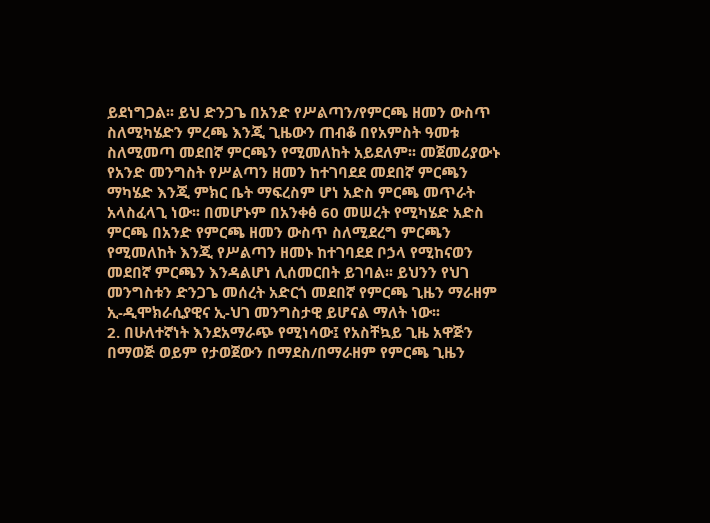ይደነግጋል፡፡ ይህ ድንጋጌ በአንድ የሥልጣን/የምርጫ ዘመን ውስጥ ስለሚካሄድን ምረጫ እንጂ ጊዜውን ጠብቆ በየአምስት ዓመቱ ስለሚመጣ መደበኛ ምርጫን የሚመለከት አይደለም፡፡ መጀመሪያውኑ የአንድ መንግስት የሥልጣን ዘመን ከተገባደደ መደበኛ ምርጫን ማካሄድ እንጂ ምክር ቤት ማፍረስም ሆነ አድስ ምርጫ መጥራት አላስፈላጊ ነው፡፡ በመሆኑም በአንቀፅ 60 መሠረት የሚካሄድ አድስ ምርጫ በአንድ የምርጫ ዘመን ውስጥ ስለሚደረግ ምርጫን የሚመለከት እንጂ የሥልጣን ዘመኑ ከተገባደደ ቦኃላ የሚከናወን መደበኛ ምርጫን እንዳልሆነ ሊሰመርበት ይገባል፡፡ ይህንን የህገ መንግስቱን ድንጋጌ መሰረት አድርጎ መደበኛ የምርጫ ጊዜን ማራዘም ኢ-ዲሞክራሲያዊና ኢ-ህገ መንግስታዊ ይሆናል ማለት ነው፡፡
2. በሁለተኛነት እንደአማራጭ የሚነሳው፤ የአስቸኳይ ጊዜ አዋጅን በማወጅ ወይም የታወጀውን በማደስ/በማራዘም የምርጫ ጊዜን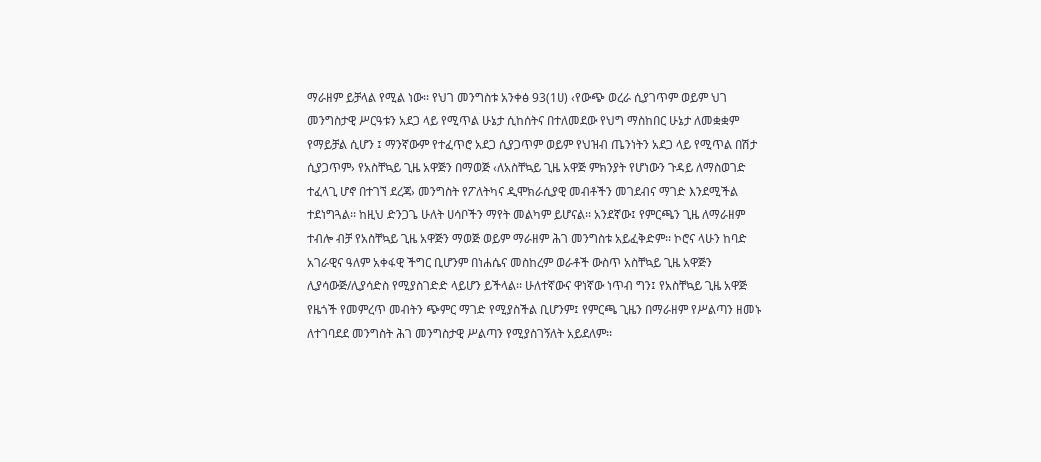ማራዘም ይቻላል የሚል ነው፡፡ የህገ መንግስቱ አንቀፅ 93(1ሀ) ‹የውጭ ወረራ ሲያገጥም ወይም ህገ መንግስታዊ ሥርዓቱን አደጋ ላይ የሚጥል ሁኔታ ሲከሰትና በተለመደው የህግ ማስከበር ሁኔታ ለመቋቋም የማይቻል ሲሆን ፤ ማንኛውም የተፈጥሮ አደጋ ሲያጋጥም ወይም የህዝብ ጤንነትን አደጋ ላይ የሚጥል በሽታ ሲያጋጥም› የአስቸኳይ ጊዜ አዋጅን በማወጅ ‹ለአስቸኳይ ጊዜ አዋጅ ምክንያት የሆነውን ጉዳይ ለማስወገድ ተፈላጊ ሆኖ በተገኘ ደረጃ› መንግስት የፖለትካና ዲሞክራሲያዊ መብቶችን መገደብና ማገድ እንደሚችል ተደነግጓል፡፡ ከዚህ ድንጋጌ ሁለት ሀሳቦችን ማየት መልካም ይሆናል፡፡ አንደኛው፤ የምርጫን ጊዜ ለማራዘም ተብሎ ብቻ የአስቸኳይ ጊዜ አዋጅን ማወጅ ወይም ማራዘም ሕገ መንግስቱ አይፈቅድም፡፡ ኮሮና ላሁን ከባድ አገራዊና ዓለም አቀፋዊ ችግር ቢሆንም በነሐሴና መስከረም ወራቶች ውስጥ አስቸኳይ ጊዜ አዋጅን ሊያሳውጅ/ሊያሳድስ የሚያስገድድ ላይሆን ይችላል፡፡ ሁለተኛውና ዋነኛው ነጥብ ግን፤ የአስቸኳይ ጊዜ አዋጅ የዜጎች የመምረጥ መብትን ጭምር ማገድ የሚያስችል ቢሆንም፤ የምርጫ ጊዜን በማራዘም የሥልጣን ዘመኑ ለተገባደደ መንግስት ሕገ መንግስታዊ ሥልጣን የሚያስገኝለት አይደለም፡፡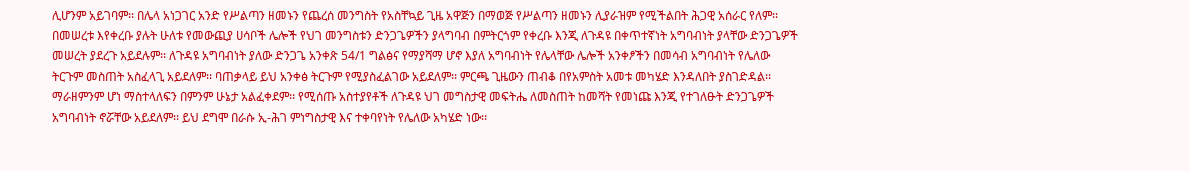ሊሆንም አይገባም፡፡ በሌላ አነጋገር አንድ የሥልጣን ዘመኑን የጨረሰ መንግስት የአስቸኳይ ጊዜ አዋጅን በማወጅ የሥልጣን ዘመኑን ሊያራዝም የሚችልበት ሕጋዊ አሰራር የለም፡፡
በመሠረቱ እየቀረቡ ያሉት ሁለቱ የመውጪያ ሀሳቦች ሌሎች የህገ መንግስቱን ድንጋጌዎችን ያላግባብ በምትርጎም የቀረቡ እንጂ ለጉዳዩ በቀጥተኛነት አግባብነት ያላቸው ድንጋጌዎች መሠረት ያደረጉ አይደሉም፡፡ ለጉዳዩ አግባብነት ያለው ድንጋጌ አንቀጽ 54/1 ግልፅና የማያሻማ ሆኖ እያለ አግባብነት የሌላቸው ሌሎች አንቀፆችን በመሳብ አግባብነት የሌለው ትርጉም መስጠት አስፈላጊ አይደለም፡፡ ባጠቃላይ ይህ አንቀፅ ትርጉም የሚያስፈልገው አይደለም፡፡ ምርጫ ጊዜውን ጠብቆ በየአምስት አመቱ መካሄድ እንዳለበት ያስገድዳል፡፡ ማራዘምንም ሆነ ማስተላለፍን በምንም ሁኔታ አልፈቀደም፡፡ የሚሰጡ አስተያየቶች ለጉዳዩ ህገ መግስታዊ መፍትሔ ለመስጠት ከመሻት የመነጩ እንጂ የተገለፁት ድንጋጌዎች አግባብነት ኖሯቸው አይደለም፡፡ ይህ ደግሞ በራሱ ኢ-ሕገ ምነግስታዊ እና ተቀባየነት የሌለው አካሄድ ነው፡፡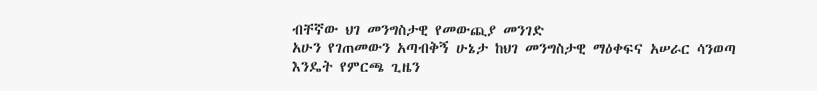ብቸኛው ህገ መንግስታዊ የመውጪያ መንገድ
አሁን የገጠመውን አጣብቅኝ ሁኔታ ከህገ መንግስታዊ ማዕቀፍና አሠራር ሳንወጣ እንዴት የምርጫ ጊዜን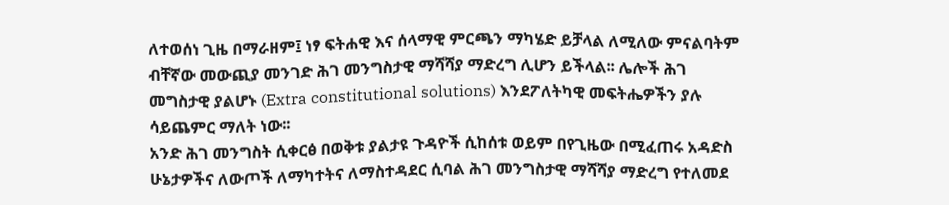ለተወሰነ ጊዜ በማራዘም፤ ነፃ ፍትሐዊ እና ሰላማዊ ምርጫን ማካሄድ ይቻላል ለሚለው ምናልባትም ብቸኛው መውጪያ መንገድ ሕገ መንግስታዊ ማሻሻያ ማድረግ ሊሆን ይችላል፡፡ ሌሎች ሕገ መግስታዊ ያልሆኑ (Extra constitutional solutions) እንደፖለትካዊ መፍትሔዎችን ያሉ ሳይጨምር ማለት ነው፡፡
አንድ ሕገ መንግስት ሲቀርፅ በወቅቱ ያልታዩ ጉዳዮች ሲከሰቱ ወይም በየጊዜው በሚፈጠሩ አዳድስ ሁኔታዎችና ለውጦች ለማካተትና ለማስተዳደር ሲባል ሕገ መንግስታዊ ማሻሻያ ማድረግ የተለመደ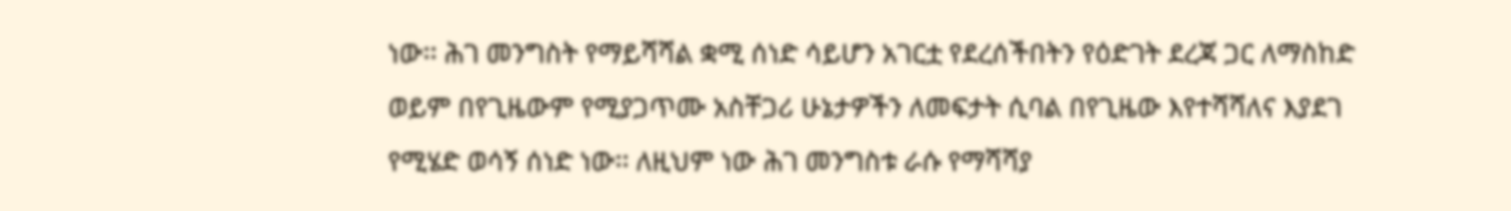ነው፡፡ ሕገ መንግስት የማይሻሻል ቋሚ ሰነድ ሳይሆን አገርቷ የደረሰችበትን የዕድገት ደረጃ ጋር ለማስከድ ወይም በየጊዜውም የሚያጋጥሙ አስቸጋሪ ሁኔታዎችን ለመፍታት ሲባል በየጊዜው እየተሻሻለና እያደገ የሚሄድ ወሳኝ ሰነድ ነው፡፡ ለዚህም ነው ሕገ መንግስቱ ራሱ የማሻሻያ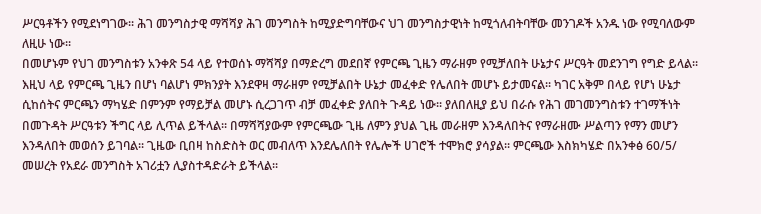ሥርዓቶችን የሚደነግገው፡፡ ሕገ መንግስታዊ ማሻሻያ ሕገ መንግስት ከሚያድግባቸውና ህገ መንግስታዊነት ከሚጎለብትባቸው መንገዶች አንዱ ነው የሚባለውም ለዚሁ ነው፡፡
በመሆኑም የህገ መንግስቱን አንቀጽ 54 ላይ የተወሰኑ ማሻሻያ በማድረግ መደበኛ የምርጫ ጊዜን ማራዘም የሚቻለበት ሁኔታና ሥርዓት መደንገግ የግድ ይላል፡፡ እዚህ ላይ የምርጫ ጊዜን በሆነ ባልሆነ ምክንያት እንደዋዛ ማራዘም የሚቻልበት ሁኔታ መፈቀድ የሌለበት መሆኑ ይታመናል፡፡ ካገር አቅም በላይ የሆነ ሁኔታ ሲከሰትና ምርጫን ማካሄድ በምንም የማይቻል መሆኑ ሲረጋገጥ ብቻ መፈቀድ ያለበት ጉዳይ ነው፡፡ ያለበለዚያ ይህ በራሱ የሕገ መገመንግስቱን ተገማችነት በመጉዳት ሥርዓቱን ችግር ላይ ሊጥል ይችላል፡፡ በማሻሻያውም የምርጫው ጊዜ ለምን ያህል ጊዜ መራዘም እንዳለበትና የማራዘሙ ሥልጣን የማን መሆን እንዳለበት መወሰን ይገባል፡፡ ጊዜው ቢበዛ ከስድስት ወር መብለጥ እንደሌለበት የሌሎች ሀገሮች ተሞክሮ ያሳያል፡፡ ምርጫው እስክካሄድ በአንቀፅ 60/5/ መሠረት የአደራ መንግስት አገሪቷን ሊያስተዳድራት ይችላል፡፡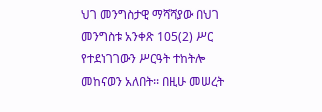ህገ መንግስታዊ ማሻሻያው በህገ መንግስቱ አንቀጽ 105(2) ሥር የተደነገገውን ሥርዓት ተከትሎ መከናወን አለበት፡፡ በዚሁ መሠረት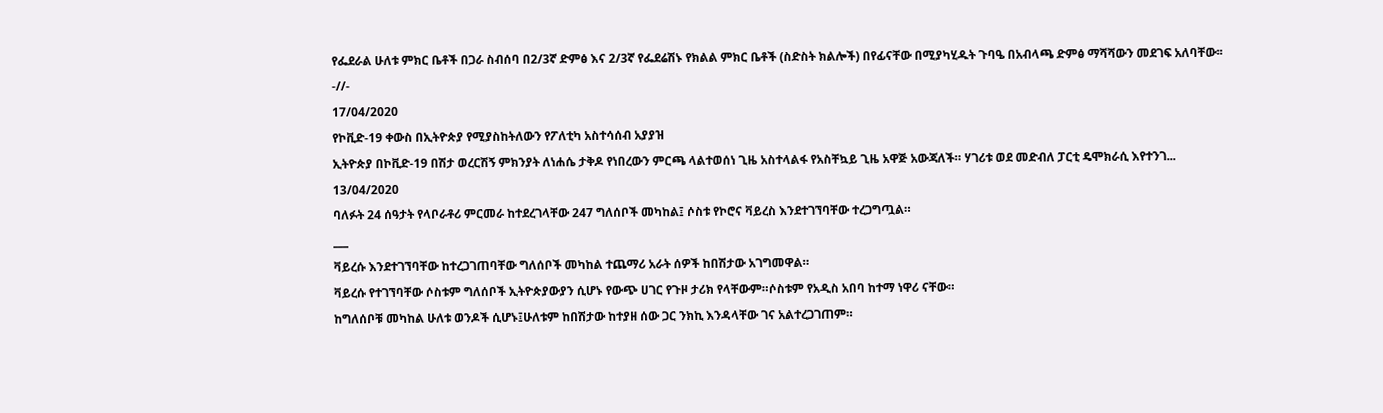የፌደራል ሁለቱ ምክር ቤቶች በጋራ ስብሰባ በ2/3ኛ ድምፅ እና 2/3ኛ የፌደሬሽኑ የክልል ምክር ቤቶች (ስድስት ክልሎች) በየፊናቸው በሚያካሂዱት ጉባዔ በአብላጫ ድምፅ ማሻሻውን መደገፍ አለባቸው፡፡
-//-
17/04/2020
የኮቪድ-19 ቀውስ በኢትዮጵያ የሚያስከትለውን የፖለቲካ አስተሳሰብ አያያዝ
ኢትዮጵያ በኮቪድ-19 በሽታ ወረርሽኝ ምክንያት ለነሐሴ ታቅዶ የነበረውን ምርጫ ላልተወሰነ ጊዜ አስተላልፋ የአስቸኳይ ጊዜ አዋጅ አውጃለች። ሃገሪቱ ወደ መድብለ ፓርቲ ዴሞክራሲ እየተንገ...
13/04/2020
ባለፉት 24 ሰዓታት የላቦራቶሪ ምርመራ ከተደረገላቸው 247 ግለሰቦች መካከል፤ ሶስቱ የኮሮና ቫይረስ እንደተገኘባቸው ተረጋግጧል።
___
ቫይረሱ እንደተገኘባቸው ከተረጋገጠባቸው ግለሰቦች መካከል ተጨማሪ አራት ሰዎች ከበሽታው አገግመዋል።
ቫይረሱ የተገኘባቸው ሶስቱም ግለሰቦች ኢትዮጵያውያን ሲሆኑ የውጭ ሀገር የጉዞ ታሪክ የላቸውም።ሶስቱም የአዲስ አበባ ከተማ ነዋሪ ናቸው።
ከግለሰቦቹ መካከል ሁለቱ ወንዶች ሲሆኑ፤ሁለቱም ከበሽታው ከተያዘ ሰው ጋር ንክኪ እንዳላቸው ገና አልተረጋገጠም።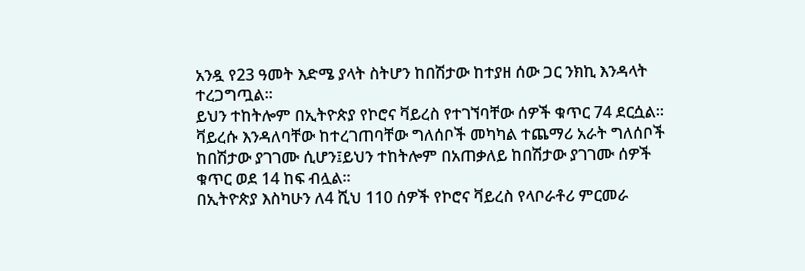አንዷ የ23 ዓመት እድሜ ያላት ስትሆን ከበሽታው ከተያዘ ሰው ጋር ንክኪ እንዳላት ተረጋግጧል።
ይህን ተከትሎም በኢትዮጵያ የኮሮና ቫይረስ የተገኘባቸው ሰዎች ቁጥር 74 ደርሷል።
ቫይረሱ እንዳለባቸው ከተረገጠባቸው ግለሰቦች መካካል ተጨማሪ አራት ግለሰቦች ከበሽታው ያገገሙ ሲሆን፤ይህን ተከትሎም በአጠቃለይ ከበሽታው ያገገሙ ሰዎች ቁጥር ወደ 14 ከፍ ብሏል።
በኢትዮጵያ እስካሁን ለ4 ሺህ 110 ሰዎች የኮሮና ቫይረስ የላቦራቶሪ ምርመራ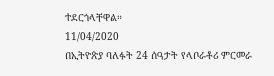ተደርጎላቸዋል።
11/04/2020
በኢትዮጵያ ባለፉት 24 ሰዓታት የላቦራቶሪ ምርመራ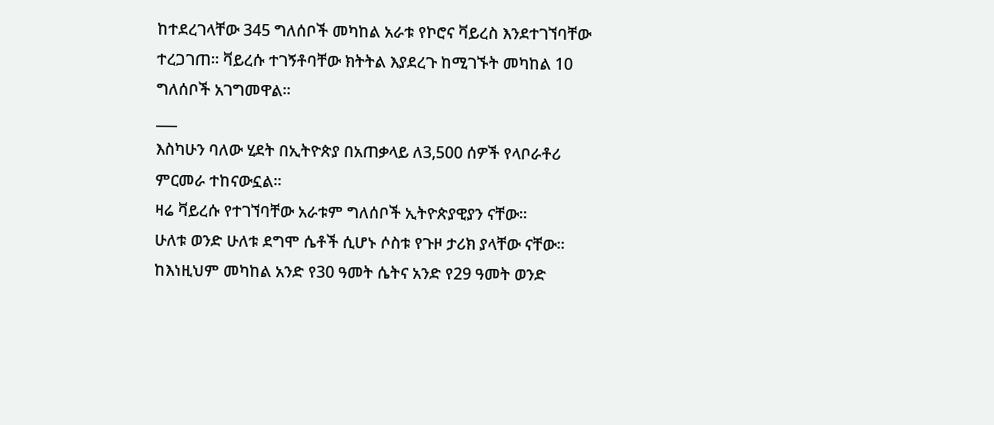ከተደረገላቸው 345 ግለሰቦች መካከል አራቱ የኮሮና ቫይረስ እንደተገኘባቸው ተረጋገጠ። ቫይረሱ ተገኝቶባቸው ክትትል እያደረጉ ከሚገኙት መካከል 10 ግለሰቦች አገግመዋል።
___
እስካሁን ባለው ሂደት በኢትዮጵያ በአጠቃላይ ለ3,500 ሰዎች የላቦራቶሪ ምርመራ ተከናውኗል።
ዛሬ ቫይረሱ የተገኘባቸው አራቱም ግለሰቦች ኢትዮጵያዊያን ናቸው።
ሁለቱ ወንድ ሁለቱ ደግሞ ሴቶች ሲሆኑ ሶስቱ የጉዞ ታሪክ ያላቸው ናቸው።
ከእነዚህም መካከል አንድ የ30 ዓመት ሴትና አንድ የ29 ዓመት ወንድ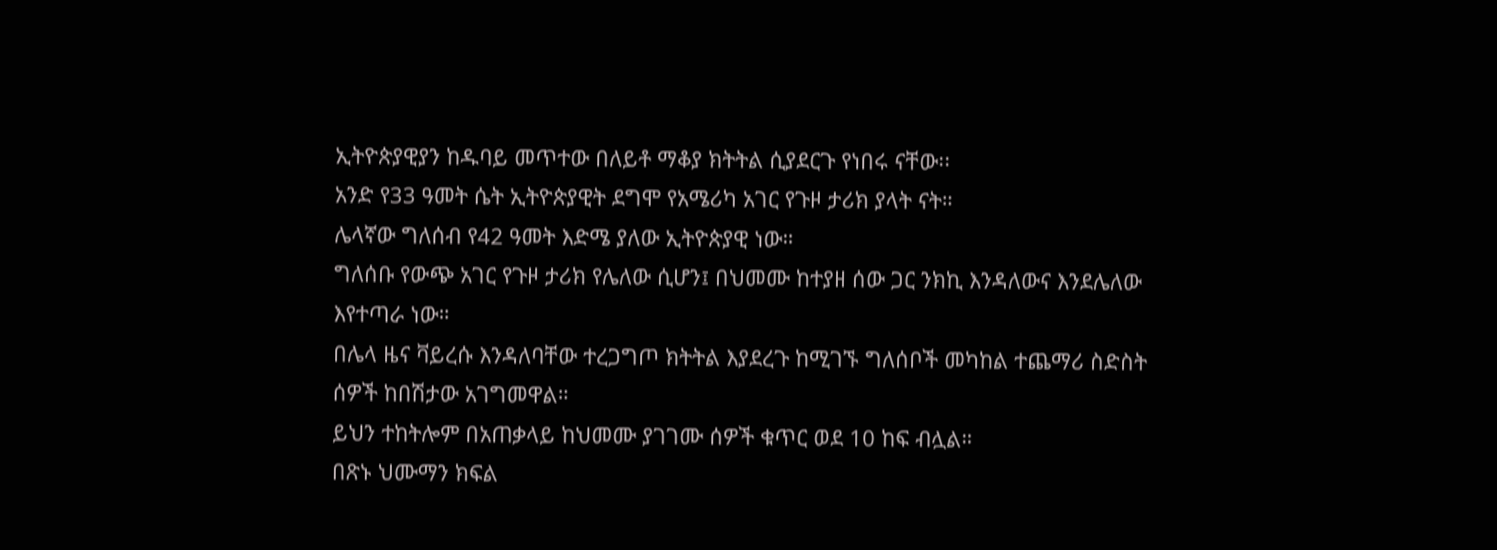ኢትዮጵያዊያን ከዱባይ መጥተው በለይቶ ማቆያ ክትትል ሲያደርጉ የነበሩ ናቸው፡፡
አንድ የ33 ዓመት ሴት ኢትዮጵያዊት ደግሞ የአሜሪካ አገር የጉዞ ታሪክ ያላት ናት።
ሌላኛው ግለሰብ የ42 ዓመት እድሜ ያለው ኢትዮጵያዊ ነው።
ግለሰቡ የውጭ አገር የጉዞ ታሪክ የሌለው ሲሆን፤ በህመሙ ከተያዘ ሰው ጋር ንክኪ እንዳለውና እንደሌለው እየተጣራ ነው።
በሌላ ዜና ቫይረሱ እንዳለባቸው ተረጋግጦ ክትትል እያደረጉ ከሚገኙ ግለሰቦች መካከል ተጨማሪ ስድስት ሰዎች ከበሽታው አገግመዋል።
ይህን ተከትሎም በአጠቃላይ ከህመሙ ያገገሙ ሰዎች ቁጥር ወደ 10 ከፍ ብሏል።
በጽኑ ህሙማን ክፍል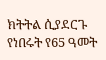ክትትል ሲያደርጉ የነበሩት የ65 ዓመት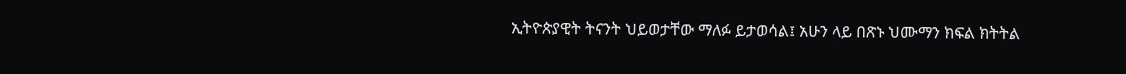ኢትዮጵያዊት ትናንት ህይወታቸው ማለፉ ይታወሳል፤ አሁን ላይ በጽኑ ህሙማን ክፍል ክትትል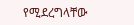የሚደረግላቸው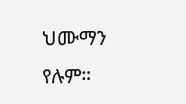ህሙማን የሉም።